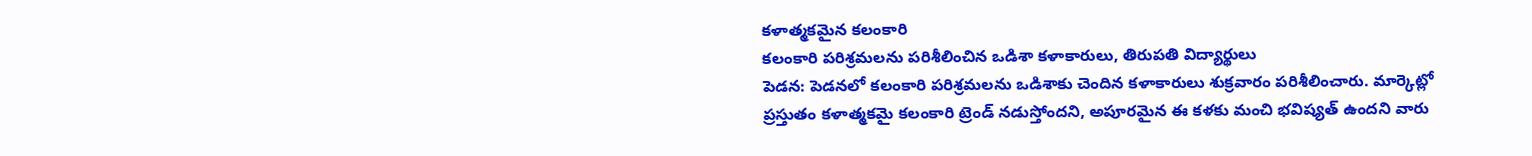కళాత్మకమైన కలంకారి
కలంకారి పరిశ్రమలను పరిశీలించిన ఒడిశా కళాకారులు, తిరుపతి విద్యార్థులు
పెడన: పెడనలో కలంకారి పరిశ్రమలను ఒడిశాకు చెందిన కళాకారులు శుక్రవారం పరిశీలించారు. మార్కెట్లో ప్రస్తుతం కళాత్మకమై కలంకారి ట్రెండ్ నడుస్తోందని, అపూరమైన ఈ కళకు మంచి భవిష్యత్ ఉందని వారు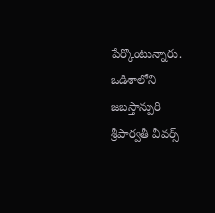పేర్కొంటున్నారు. ఒడిశాలోని జబస్తాన్పురి శ్రీపార్వతీ వీవర్స్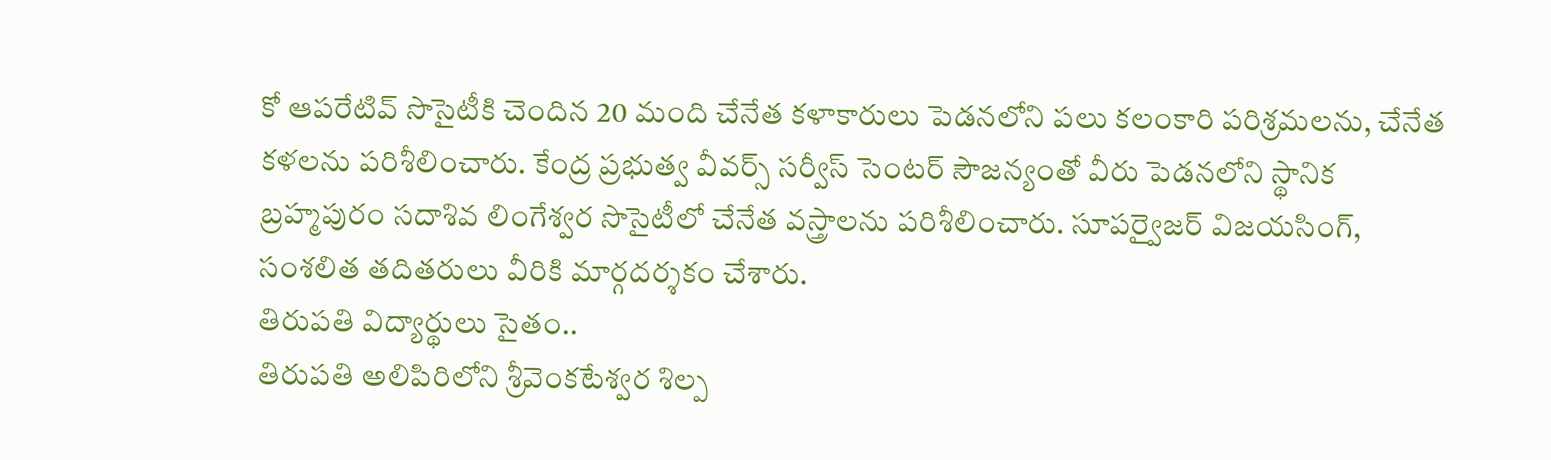కో ఆపరేటివ్ సొసైటీకి చెందిన 20 మంది చేనేత కళాకారులు పెడనలోని పలు కలంకారి పరిశ్రమలను, చేనేత కళలను పరిశీలించారు. కేంద్ర ప్రభుత్వ వీవర్స్ సర్వీస్ సెంటర్ సౌజన్యంతో వీరు పెడనలోని స్థానిక బ్రహ్మపురం సదాశివ లింగేశ్వర సొసైటీలో చేనేత వస్త్రాలను పరిశీలించారు. సూపర్వైజర్ విజయసింగ్, సంశలిత తదితరులు వీరికి మార్గదర్శకం చేశారు.
తిరుపతి విద్యార్థులు సైతం..
తిరుపతి అలిపిరిలోని శ్రీవెంకటేశ్వర శిల్ప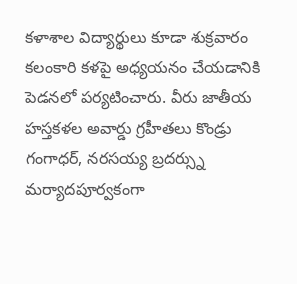కళాశాల విద్యార్థులు కూడా శుక్రవారం కలంకారి కళపై అధ్యయనం చేయడానికి పెడనలో పర్యటించారు. వీరు జాతీయ హస్తకళల అవార్డు గ్రహీతలు కొండ్రు గంగాధర్, నరసయ్య బ్రదర్స్ను మర్యాదపూర్వకంగా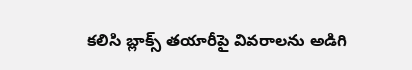కలిసి బ్లాక్స్ తయారీపై వివరాలను అడిగి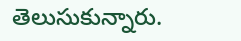తెలుసుకున్నారు.